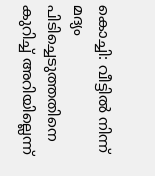കൊച്ചി: വീട്ടിൽ നിന്ന് മദ്യം പിടിച്ചെടുത്തതിനെ കുറിച്ച് അറിയില്ലെന്ന്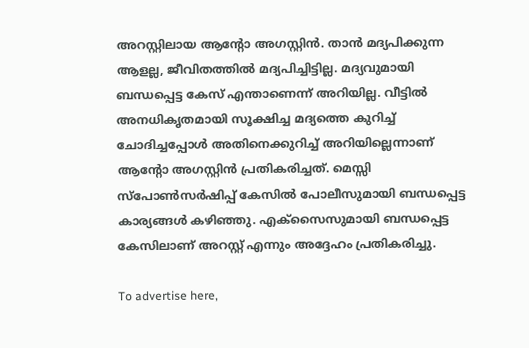അറസ്റ്റിലായ ആന്റോ അഗസ്റ്റിൻ. താൻ മദ്യപിക്കുന്ന ആളല്ല, ജീവിതത്തിൽ മദ്യപിച്ചിട്ടില്ല. മദ്യവുമായി ബന്ധപ്പെട്ട കേസ് എന്താണെന്ന് അറിയില്ല. വീട്ടിൽ അനധികൃതമായി സൂക്ഷിച്ച മദ്യത്തെ കുറിച്ച് ചോദിച്ചപ്പോൾ അതിനെക്കുറിച്ച് അറിയില്ലെന്നാണ് ആന്റോ അഗസ്റ്റിൻ പ്രതികരിച്ചത്. മെസ്സി സ്‌പോൺസർഷിപ്പ് കേസിൽ പോലീസുമായി ബന്ധപ്പെട്ട കാര്യങ്ങൾ കഴിഞ്ഞു. എക്‌സൈസുമായി ബന്ധപ്പെട്ട കേസിലാണ് അറസ്റ്റ് എന്നും അദ്ദേഹം പ്രതികരിച്ചു.

To advertise here,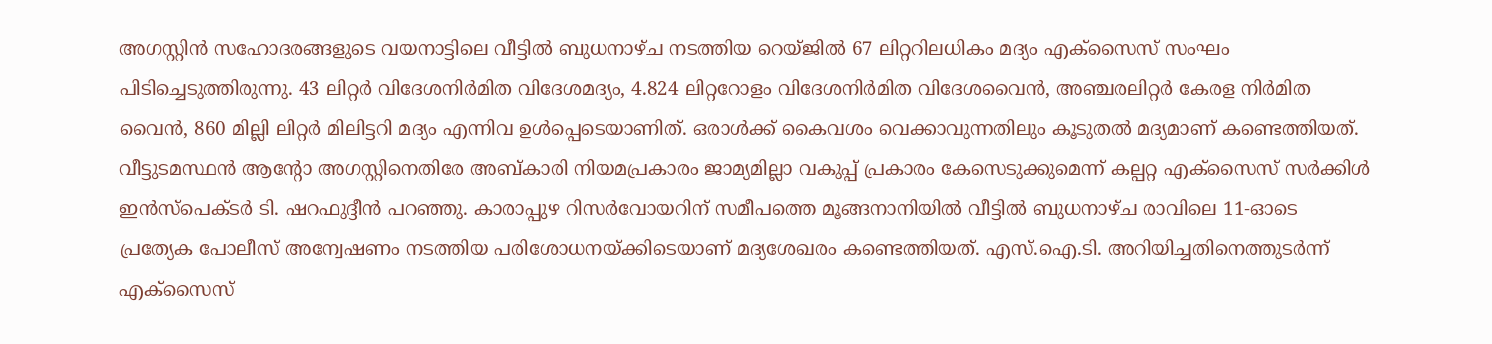അഗസ്റ്റിൻ സഹോദരങ്ങളുടെ വയനാട്ടിലെ വീട്ടിൽ ബുധനാഴ്ച നടത്തിയ റെയ്ജിൽ 67 ലിറ്ററിലധികം മദ്യം എക്‌സൈസ് സംഘം പിടിച്ചെടുത്തിരുന്നു. 43 ലിറ്റർ വിദേശനിർമിത വിദേശമദ്യം, 4.824 ലിറ്ററോളം വിദേശനിർമിത വിദേശവൈൻ, അഞ്ചരലിറ്റർ കേരള നിർമിത വൈൻ, 860 മില്ലി ലിറ്റർ മിലിട്ടറി മദ്യം എന്നിവ ഉൾപ്പെടെയാണിത്. ഒരാൾക്ക് കൈവശം വെക്കാവുന്നതിലും കൂടുതൽ മദ്യമാണ് കണ്ടെത്തിയത്. വീട്ടുടമസ്ഥൻ ആന്റോ അഗസ്റ്റിനെതിരേ അബ്കാരി നിയമപ്രകാരം ജാമ്യമില്ലാ വകുപ്പ് പ്രകാരം കേസെടുക്കുമെന്ന് കല്പറ്റ എക്‌സൈസ് സർക്കിൾ ഇൻസ്‌പെക്ടർ ടി. ഷറഫുദ്ദീൻ പറഞ്ഞു. കാരാപ്പുഴ റിസർവോയറിന് സമീപത്തെ മൂങ്ങനാനിയിൽ വീട്ടിൽ ബുധനാഴ്ച രാവിലെ 11-ഓടെ പ്രത്യേക പോലീസ് അന്വേഷണം നടത്തിയ പരിശോധനയ്ക്കിടെയാണ് മദ്യശേഖരം കണ്ടെത്തിയത്. എസ്.ഐ.ടി. അറിയിച്ചതിനെത്തുടർന്ന് എക്‌സൈസ്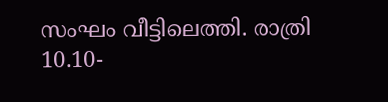സംഘം വീട്ടിലെത്തി. രാത്രി 10.10-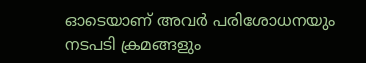ഓടെയാണ് അവർ പരിശോധനയും നടപടി ക്രമങ്ങളും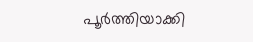പൂർത്തിയാക്കി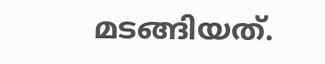മടങ്ങിയത്.